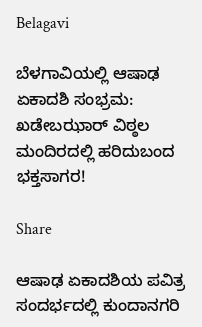Belagavi

ಬೆಳಗಾವಿಯಲ್ಲಿ ಆಷಾಢ ಏಕಾದಶಿ ಸಂಭ್ರಮ: ಖಡೇಬಝಾರ್ ವಿಠ್ಠಲ ಮಂದಿರದಲ್ಲಿ ಹರಿದುಬಂದ ಭಕ್ತಸಾಗರ!

Share

ಆಷಾಢ ಏಕಾದಶಿಯ ಪವಿತ್ರ ಸಂದರ್ಭದಲ್ಲಿ ಕುಂದಾನಗರಿ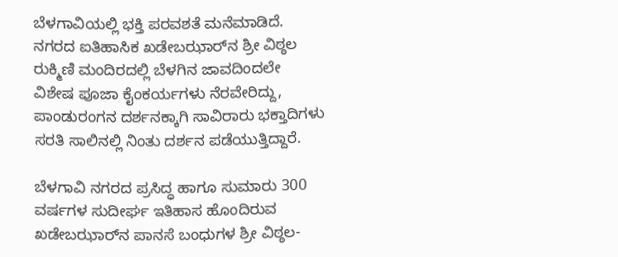ಬೆಳಗಾವಿಯಲ್ಲಿ ಭಕ್ತಿ ಪರವಶತೆ ಮನೆಮಾಡಿದೆ. ನಗರದ ಐತಿಹಾಸಿಕ ಖಡೇಬಝಾರ್‌ನ ಶ್ರೀ ವಿಠ್ಠಲ ರುಕ್ಮಿಣಿ ಮಂದಿರದಲ್ಲಿ ಬೆಳಗಿನ ಜಾವದಿಂದಲೇ ವಿಶೇಷ ಪೂಜಾ ಕೈಂಕರ್ಯಗಳು ನೆರವೇರಿದ್ದು, ಪಾಂಡುರಂಗನ ದರ್ಶನಕ್ಕಾಗಿ ಸಾವಿರಾರು ಭಕ್ತಾದಿಗಳು ಸರತಿ ಸಾಲಿನಲ್ಲಿ ನಿಂತು ದರ್ಶನ ಪಡೆಯುತ್ತಿದ್ದಾರೆ.

ಬೆಳಗಾವಿ ನಗರದ ಪ್ರಸಿದ್ಧ ಹಾಗೂ ಸುಮಾರು 300 ವರ್ಷಗಳ ಸುದೀರ್ಘ ಇತಿಹಾಸ ಹೊಂದಿರುವ ಖಡೇಬಝಾರ್‌ನ ಪಾನಸೆ ಬಂಧುಗಳ ಶ್ರೀ ವಿಠ್ಠಲ-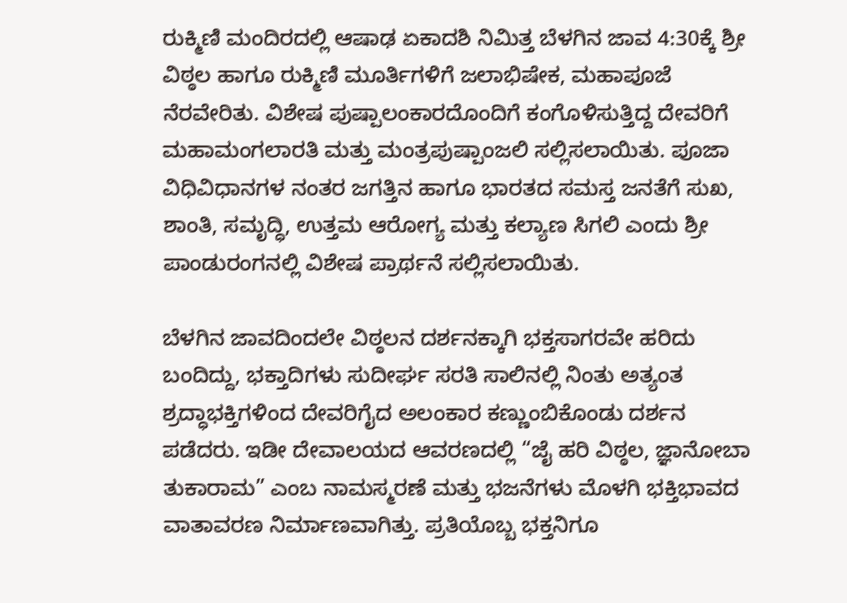ರುಕ್ಮಿಣಿ ಮಂದಿರದಲ್ಲಿ ಆಷಾಢ ಏಕಾದಶಿ ನಿಮಿತ್ತ ಬೆಳಗಿನ ಜಾವ 4:30ಕ್ಕೆ ಶ್ರೀ ವಿಠ್ಠಲ ಹಾಗೂ ರುಕ್ಮಿಣಿ ಮೂರ್ತಿಗಳಿಗೆ ಜಲಾಭಿಷೇಕ, ಮಹಾಪೂಜೆ ನೆರವೇರಿತು. ವಿಶೇಷ ಪುಷ್ಪಾಲಂಕಾರದೊಂದಿಗೆ ಕಂಗೊಳಿಸುತ್ತಿದ್ದ ದೇವರಿಗೆ ಮಹಾಮಂಗಲಾರತಿ ಮತ್ತು ಮಂತ್ರಪುಷ್ಪಾಂಜಲಿ ಸಲ್ಲಿಸಲಾಯಿತು. ಪೂಜಾ ವಿಧಿವಿಧಾನಗಳ ನಂತರ ಜಗತ್ತಿನ ಹಾಗೂ ಭಾರತದ ಸಮಸ್ತ ಜನತೆಗೆ ಸುಖ, ಶಾಂತಿ, ಸಮೃದ್ಧಿ, ಉತ್ತಮ ಆರೋಗ್ಯ ಮತ್ತು ಕಲ್ಯಾಣ ಸಿಗಲಿ ಎಂದು ಶ್ರೀ ಪಾಂಡುರಂಗನಲ್ಲಿ ವಿಶೇಷ ಪ್ರಾರ್ಥನೆ ಸಲ್ಲಿಸಲಾಯಿತು.

ಬೆಳಗಿನ ಜಾವದಿಂದಲೇ ವಿಠ್ಠಲನ ದರ್ಶನಕ್ಕಾಗಿ ಭಕ್ತಸಾಗರವೇ ಹರಿದು ಬಂದಿದ್ದು, ಭಕ್ತಾದಿಗಳು ಸುದೀರ್ಘ ಸರತಿ ಸಾಲಿನಲ್ಲಿ ನಿಂತು ಅತ್ಯಂತ ಶ್ರದ್ಧಾಭಕ್ತಿಗಳಿಂದ ದೇವರಿಗೈದ ಅಲಂಕಾರ ಕಣ್ಣುಂಬಿಕೊಂಡು ದರ್ಶನ ಪಡೆದರು. ಇಡೀ ದೇವಾಲಯದ ಆವರಣದಲ್ಲಿ “ಜೈ ಹರಿ ವಿಠ್ಠಲ, ಜ್ಞಾನೋಬಾ ತುಕಾರಾಮ” ಎಂಬ ನಾಮಸ್ಮರಣೆ ಮತ್ತು ಭಜನೆಗಳು ಮೊಳಗಿ ಭಕ್ತಿಭಾವದ ವಾತಾವರಣ ನಿರ್ಮಾಣವಾಗಿತ್ತು. ಪ್ರತಿಯೊಬ್ಬ ಭಕ್ತನಿಗೂ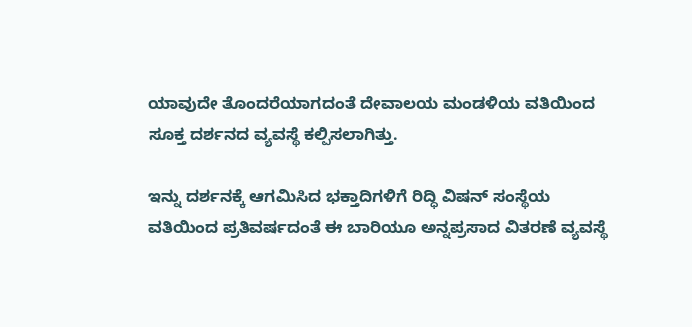ಯಾವುದೇ ತೊಂದರೆಯಾಗದಂತೆ ದೇವಾಲಯ ಮಂಡಳಿಯ ವತಿಯಿಂದ ಸೂಕ್ತ ದರ್ಶನದ ವ್ಯವಸ್ಥೆ ಕಲ್ಪಿಸಲಾಗಿತ್ತು.

ಇನ್ನು ದರ್ಶನಕ್ಕೆ ಆಗಮಿಸಿದ ಭಕ್ತಾದಿಗಳಿಗೆ ರಿದ್ಧಿ ವಿಷನ್ ಸಂಸ್ಥೆಯ ವತಿಯಿಂದ ಪ್ರತಿವರ್ಷದಂತೆ ಈ ಬಾರಿಯೂ ಅನ್ನಪ್ರಸಾದ ವಿತರಣೆ ವ್ಯವಸ್ಥೆ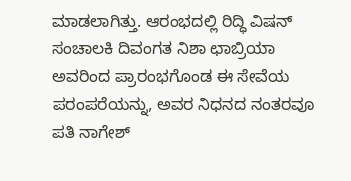ಮಾಡಲಾಗಿತ್ತು. ಆರಂಭದಲ್ಲಿ ರಿದ್ಧಿ ವಿಷನ್ ಸಂಚಾಲಕಿ ದಿವಂಗತ ನಿಶಾ ಛಾಬ್ರಿಯಾ ಅವರಿಂದ ಪ್ರಾರಂಭಗೊಂಡ ಈ ಸೇವೆಯ ಪರಂಪರೆಯನ್ನು, ಅವರ ನಿಧನದ ನಂತರವೂ ಪತಿ ನಾಗೇಶ್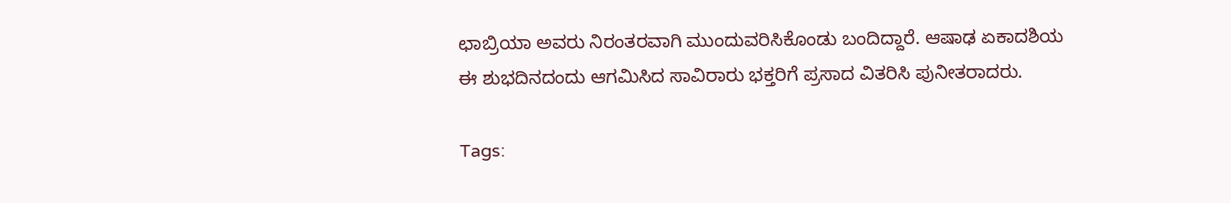ಛಾಬ್ರಿಯಾ ಅವರು ನಿರಂತರವಾಗಿ ಮುಂದುವರಿಸಿಕೊಂಡು ಬಂದಿದ್ದಾರೆ. ಆಷಾಢ ಏಕಾದಶಿಯ ಈ ಶುಭದಿನದಂದು ಆಗಮಿಸಿದ ಸಾವಿರಾರು ಭಕ್ತರಿಗೆ ಪ್ರಸಾದ ವಿತರಿಸಿ ಪುನೀತರಾದರು.

Tags: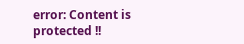error: Content is protected !!